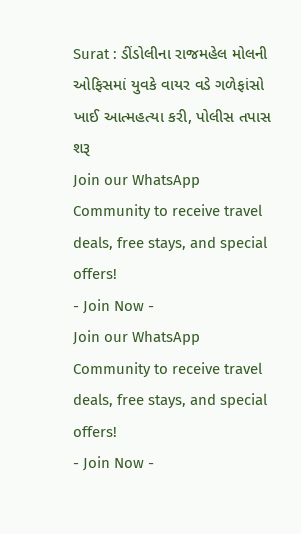Surat : ડીંડોલીના રાજમહેલ મોલની ઓફિસમાં યુવકે વાયર વડે ગળેફાંસો ખાઈ આત્મહત્યા કરી, પોલીસ તપાસ શરૂ
Join our WhatsApp Community to receive travel deals, free stays, and special offers!
- Join Now -
Join our WhatsApp Community to receive travel deals, free stays, and special offers!
- Join Now -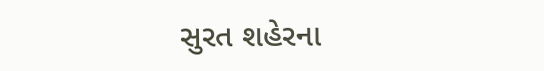સુરત શહેરના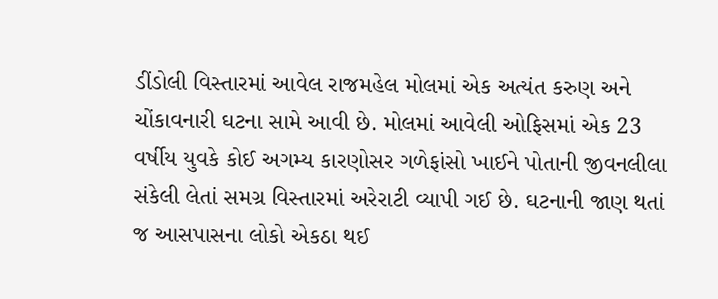ડીંડોલી વિસ્તારમાં આવેલ રાજમહેલ મોલમાં એક અત્યંત કરુણ અને ચોંકાવનારી ઘટના સામે આવી છે. મોલમાં આવેલી ઓફિસમાં એક 23 વર્ષીય યુવકે કોઈ અગમ્ય કારણોસર ગળેફાંસો ખાઈને પોતાની જીવનલીલા સંકેલી લેતાં સમગ્ર વિસ્તારમાં અરેરાટી વ્યાપી ગઈ છે. ઘટનાની જાણ થતાં જ આસપાસના લોકો એકઠા થઈ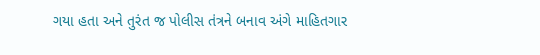ગયા હતા અને તુરંત જ પોલીસ તંત્રને બનાવ અંગે માહિતગાર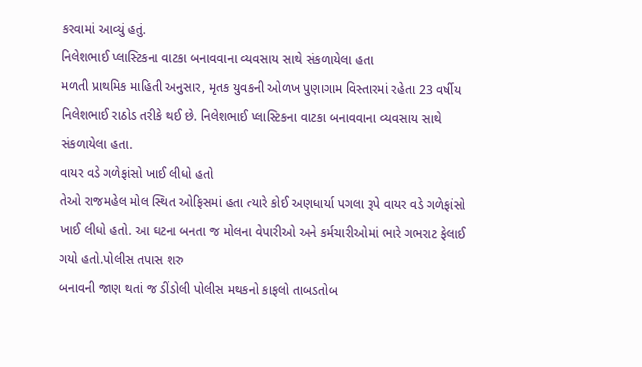કરવામાં આવ્યું હતું.
નિલેશભાઈ પ્લાસ્ટિકના વાટકા બનાવવાના વ્યવસાય સાથે સંકળાયેલા હતા
મળતી પ્રાથમિક માહિતી અનુસાર, મૃતક યુવકની ઓળખ પુણાગામ વિસ્તારમાં રહેતા 23 વર્ષીય નિલેશભાઈ રાઠોડ તરીકે થઈ છે. નિલેશભાઈ પ્લાસ્ટિકના વાટકા બનાવવાના વ્યવસાય સાથે સંકળાયેલા હતા.
વાયર વડે ગળેફાંસો ખાઈ લીધો હતો
તેઓ રાજમહેલ મોલ સ્થિત ઓફિસમાં હતા ત્યારે કોઈ અણધાર્યા પગલા રૂપે વાયર વડે ગળેફાંસો ખાઈ લીધો હતો. આ ઘટના બનતા જ મોલના વેપારીઓ અને કર્મચારીઓમાં ભારે ગભરાટ ફેલાઈ ગયો હતો.પોલીસ તપાસ શરુ
બનાવની જાણ થતાં જ ડીંડોલી પોલીસ મથકનો કાફલો તાબડતોબ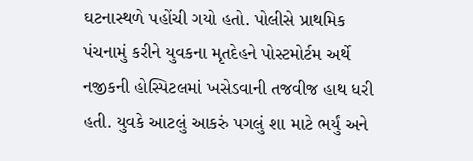ઘટનાસ્થળે પહોંચી ગયો હતો. પોલીસે પ્રાથમિક પંચનામું કરીને યુવકના મૃતદેહને પોસ્ટમોર્ટમ અર્થે નજીકની હોસ્પિટલમાં ખસેડવાની તજવીજ હાથ ધરી હતી. યુવકે આટલું આકરું પગલું શા માટે ભર્યું અને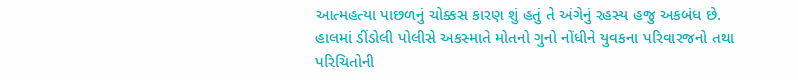આત્મહત્યા પાછળનું ચોક્કસ કારણ શું હતું તે અંગેનું રહસ્ય હજુ અકબંધ છે. હાલમાં ડીંડોલી પોલીસે અકસ્માતે મોતનો ગુનો નોંધીને યુવકના પરિવારજનો તથા પરિચિતોની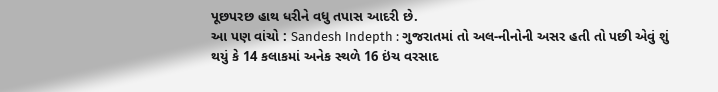પૂછપરછ હાથ ધરીને વધુ તપાસ આદરી છે.
આ પણ વાંચો : Sandesh Indepth : ગુજરાતમાં તો અલ-નીનોની અસર હતી તો પછી એવું શું થયું કે 14 કલાકમાં અનેક સ્થળે 16 ઇંચ વરસાદ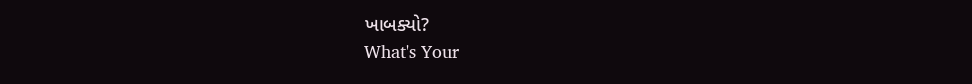ખાબક્યો?
What's Your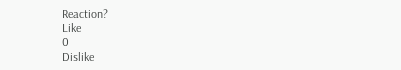Reaction?
Like
0
Dislike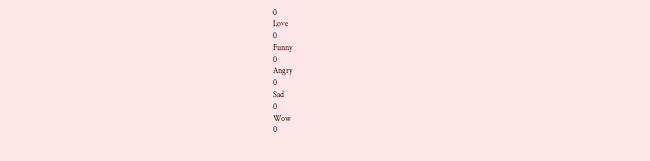0
Love
0
Funny
0
Angry
0
Sad
0
Wow
0